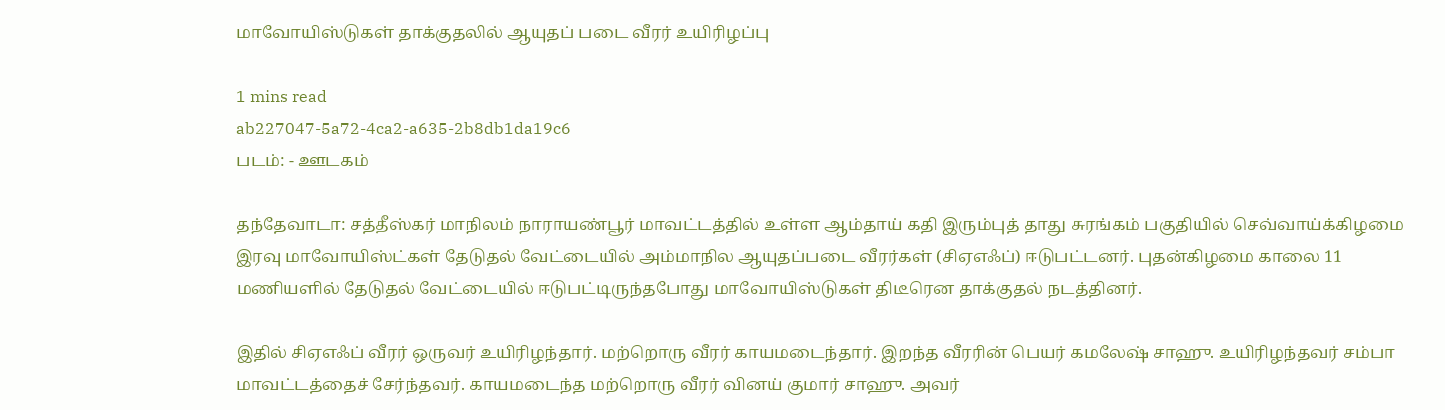மாவோயிஸ்டுகள் தாக்குதலில் ஆயுதப் படை வீரர் உயிரிழப்பு

1 mins read
ab227047-5a72-4ca2-a635-2b8db1da19c6
படம்: - ஊடகம்

தந்தேவாடா: சத்தீஸ்கர் மாநிலம் நாராயண்பூர் மாவட்டத்தில் உள்ள ஆம்தாய் கதி இரும்புத் தாது சுரங்கம் பகுதியில் செவ்வாய்க்கிழமை இரவு மாவோயிஸ்ட்கள் தேடுதல் வேட்டையில் அம்மாநில ஆயுதப்படை வீரர்கள் (சிஏஎஃப்) ஈடுபட்டனர். புதன்கிழமை காலை 11 மணியளில் தேடுதல் வேட்டையில் ஈடுபட்டிருந்தபோது மாவோயிஸ்டுகள் திடீரென தாக்குதல் நடத்தினர்.

இதில் சிஏஎஃப் வீரர் ஒருவர் உயிரிழந்தார். மற்றொரு வீரர் காயமடைந்தார். இறந்த வீரரின் பெயர் கமலேஷ் சாஹு. உயிரிழந்தவர் சம்பா மாவட்டத்தைச் சேர்ந்தவர். காயமடைந்த மற்றொரு வீரர் வினய் குமார் சாஹு. அவர்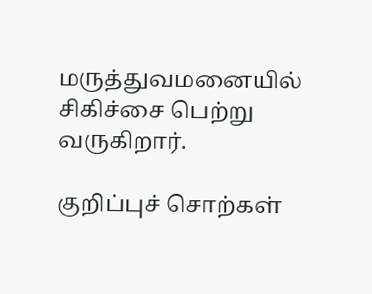மருத்துவமனையில் சிகிச்சை பெற்று வருகிறார்.

குறிப்புச் சொற்கள்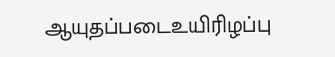ஆயுதப்படைஉயிரிழப்பு